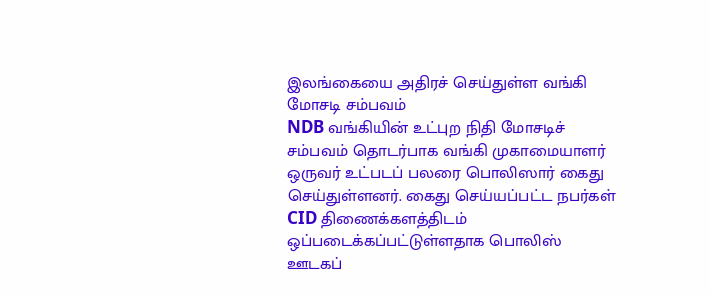இலங்கையை அதிரச் செய்துள்ள வங்கி மோசடி சம்பவம்
NDB வங்கியின் உட்புற நிதி மோசடிச் சம்பவம் தொடர்பாக வங்கி முகாமையாளர் ஒருவர் உட்படப் பலரை பொலிஸார் கைது செய்துள்ளனர். கைது செய்யப்பட்ட நபர்கள் CID திணைக்களத்திடம் ஒப்படைக்கப்பட்டுள்ளதாக பொலிஸ் ஊடகப்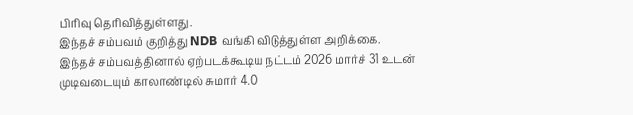பிரிவு தெரிவித்துள்ளது.
இந்தச் சம்பவம் குறித்து NDB வங்கி விடுத்துள்ள அறிக்கை.
இந்தச் சம்பவத்தினால் ஏற்படக்கூடிய நட்டம் 2026 மார்ச் 31 உடன் முடிவடையும் காலாண்டில் சுமார் 4.0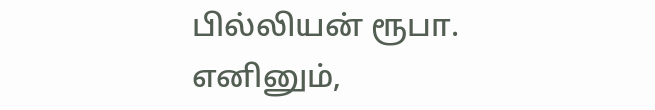பில்லியன் ரூபா.
எனினும்,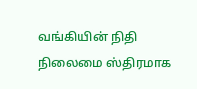வங்கியின் நிதி நிலைமை ஸ்திரமாக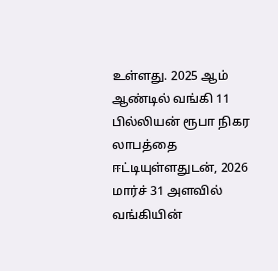உள்ளது. 2025 ஆம் ஆண்டில் வங்கி 11 பில்லியன் ரூபா நிகர லாபத்தை ஈட்டியுள்ளதுடன், 2026 மார்ச் 31 அளவில் வங்கியின்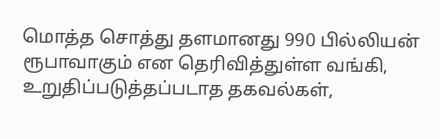மொத்த சொத்து தளமானது 990 பில்லியன் ரூபாவாகும் என தெரிவித்துள்ள வங்கி, உறுதிப்படுத்தப்படாத தகவல்கள்,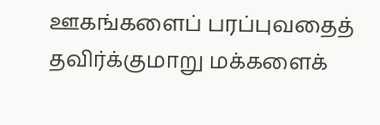ஊகங்களைப் பரப்புவதைத் தவிர்க்குமாறு மக்களைக்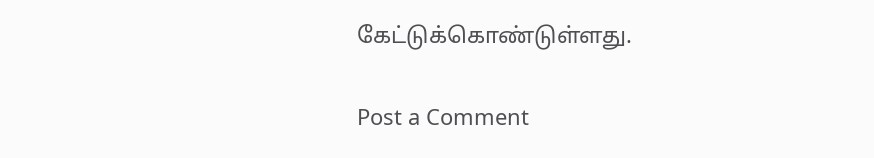கேட்டுக்கொண்டுள்ளது.

Post a Comment